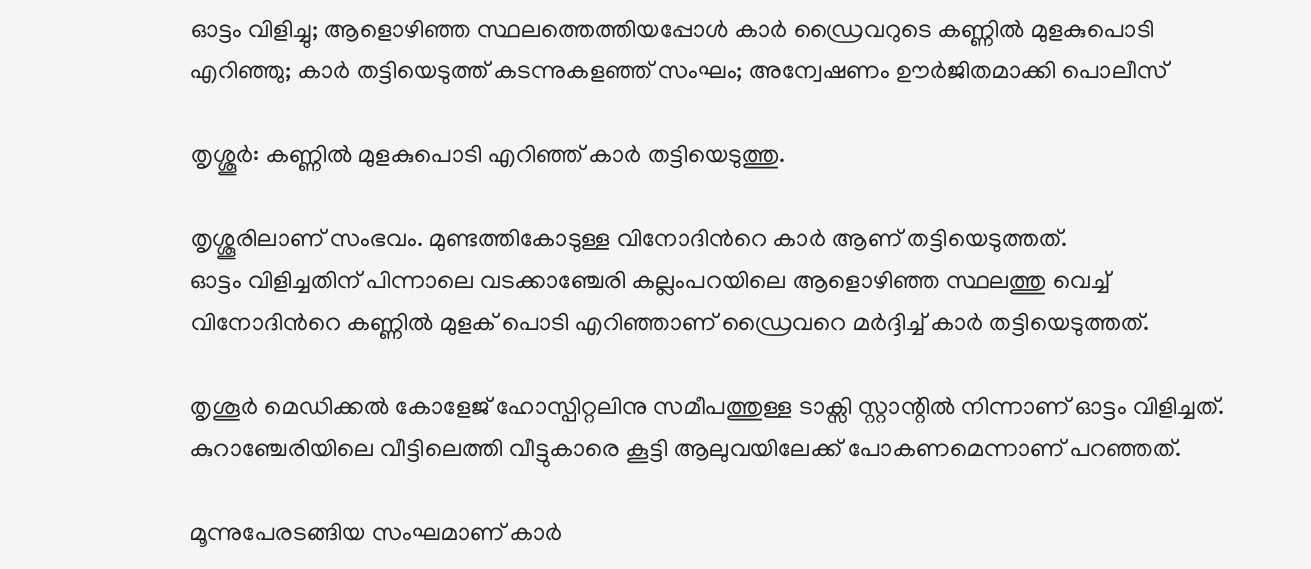ഓട്ടം വിളിച്ചു; ആളൊഴിഞ്ഞ സ്ഥലത്തെത്തിയപ്പോൾ കാര്‍ ഡ്രൈവറുടെ കണ്ണില്‍ മുളകുപൊടി എറിഞ്ഞു; കാര്‍ തട്ടിയെടുത്ത് കടന്നുകളഞ്ഞ് സംഘം; അന്വേഷണം ഊര്‍ജിതമാക്കി പൊലീസ്

തൃശ്ശൂര്‍: കണ്ണില്‍ മുളകുപൊടി എറിഞ്ഞ് കാർ തട്ടിയെടുത്തു.

തൃശ്ശൂരിലാണ് സംഭവം. മുണ്ടത്തികോടുള്ള വിനോദിന്‍റെ കാർ ആണ് തട്ടിയെടുത്തത്.
ഓട്ടം വിളിച്ചതിന് പിന്നാലെ വടക്കാഞ്ചേരി കല്ലംപറയിലെ ആളൊഴിഞ്ഞ സ്ഥലത്തു വെച്ച്‌ വിനോദിന്‍റെ കണ്ണില്‍ മുളക് പൊടി എറിഞ്ഞാണ് ഡ്രൈവറെ മർദ്ദിച്ച്‌ കാർ തട്ടിയെടുത്തത്.

തൃശൂർ മെഡിക്കല്‍ കോളേജ് ഹോസ്പിറ്റലിനു സമീപത്തുള്ള ടാക്സി സ്റ്റാന്റില്‍ നിന്നാണ് ഓട്ടം വിളിച്ചത്. കുറാഞ്ചേരിയിലെ വീട്ടിലെത്തി വീട്ടുകാരെ കൂട്ടി ആലുവയിലേക്ക് പോകണമെന്നാണ് പറഞ്ഞത്.

മൂന്നുപേരടങ്ങിയ സംഘമാണ് കാർ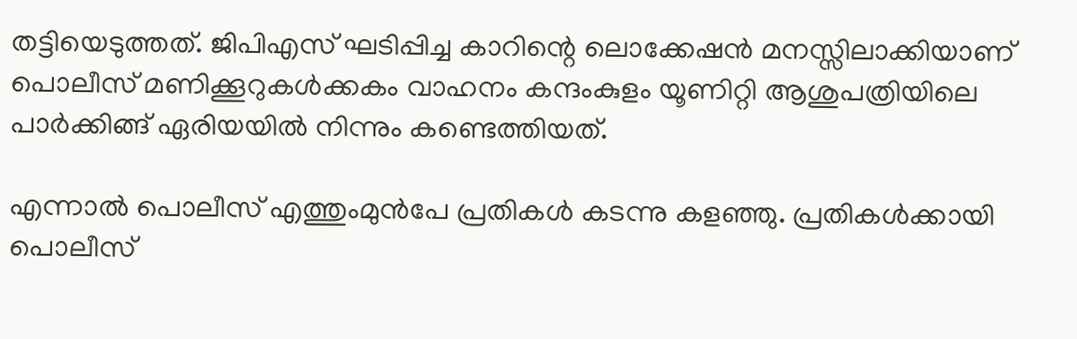തട്ടിയെടുത്തത്. ജിപിഎസ് ഘടിപ്പിച്ച കാറിന്റെ ലൊക്കേഷൻ മനസ്സിലാക്കിയാണ് പൊലീസ് മണിക്കൂറുകള്‍ക്കകം വാഹനം കന്ദംകുളം യൂണിറ്റി ആശുപത്രിയിലെ പാർക്കിങ്ങ് ഏരിയയില്‍ നിന്നും കണ്ടെത്തിയത്.

എന്നാല്‍ പൊലീസ് എത്തുംമുൻപേ പ്രതികള്‍ കടന്നു കളഞ്ഞു. പ്രതികള്‍ക്കായി പൊലീസ്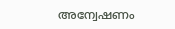അന്വേഷണം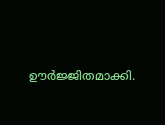ഊർജ്ജിതമാക്കി.